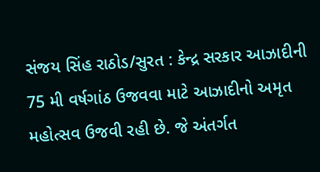સંજય સિંહ રાઠોડ/સુરત : કેન્દ્ર સરકાર આઝાદીની 75 મી વર્ષગાંઠ ઉજવવા માટે આઝાદીનો અમૃત મહોત્સવ ઉજવી રહી છે. જે અંતર્ગત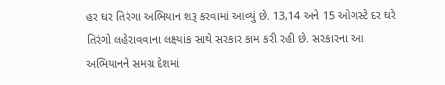હર ઘર તિરંગા અભિયાન શરૂ કરવામાં આવ્યું છે. 13,14 અને 15 ઓગસ્ટે દર ઘરે તિરંગો લહેરાવવાના લક્ષ્યાંક સાથે સરકાર કામ કરી રહી છે. સરકારના આ અભિયાનને સમગ્ર દેશમાં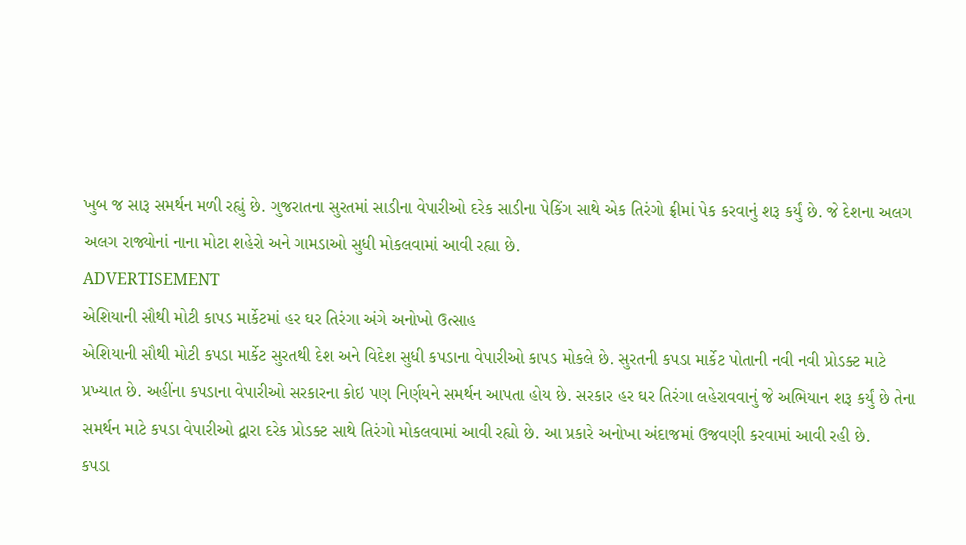ખુબ જ સારૂ સમર્થન મળી રહ્યું છે. ગુજરાતના સુરતમાં સાડીના વેપારીઓ દરેક સાડીના પેકિંગ સાથે એક તિરંગો ફ્રીમાં પેક કરવાનું શરૂ કર્યું છે. જે દેશના અલગ અલગ રાજ્યોનાં નાના મોટા શહેરો અને ગામડાઓ સુધી મોકલવામાં આવી રહ્યા છે.
ADVERTISEMENT
એશિયાની સૌથી મોટી કાપડ માર્કેટમાં હર ઘર તિરંગા અંગે અનોખો ઉત્સાહ
એશિયાની સૌથી મોટી કપડા માર્કેટ સુરતથી દેશ અને વિદેશ સુધી કપડાના વેપારીઓ કાપડ મોકલે છે. સુરતની કપડા માર્કેટ પોતાની નવી નવી પ્રોડક્ટ માટે પ્રખ્યાત છે. અહીંના કપડાના વેપારીઓ સરકારના કોઇ પણ નિર્ણયને સમર્થન આપતા હોય છે. સરકાર હર ઘર તિરંગા લહેરાવવાનું જે અભિયાન શરૂ કર્યું છે તેના સમર્થન માટે કપડા વેપારીઓ દ્વારા દરેક પ્રોડક્ટ સાથે તિરંગો મોકલવામાં આવી રહ્યો છે. આ પ્રકારે અનોખા અંદાજમાં ઉજવણી કરવામાં આવી રહી છે.
કપડા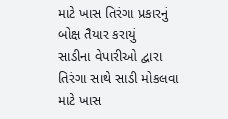માટે ખાસ તિરંગા પ્રકારનું બોક્ષ તૈયાર કરાયું
સાડીના વેપારીઓ દ્વારા તિરંગા સાથે સાડી મોકલવા માટે ખાસ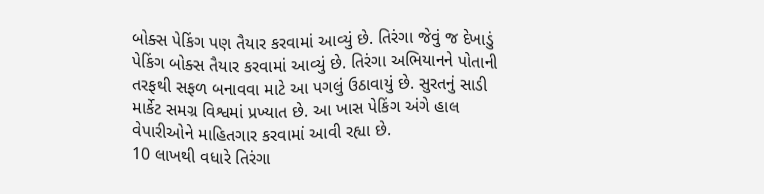બોક્સ પેકિંગ પણ તૈયાર કરવામાં આવ્યું છે. તિરંગા જેવું જ દેખાડું પેકિંગ બોક્સ તૈયાર કરવામાં આવ્યું છે. તિરંગા અભિયાનને પોતાની તરફથી સફળ બનાવવા માટે આ પગલું ઉઠાવાયું છે. સુરતનું સાડી માર્કેટ સમગ્ર વિશ્વમાં પ્રખ્યાત છે. આ ખાસ પેકિંગ અંગે હાલ વેપારીઓને માહિતગાર કરવામાં આવી રહ્યા છે.
10 લાખથી વધારે તિરંગા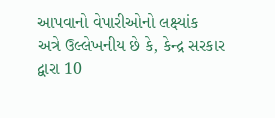આપવાનો વેપારીઓનો લક્ષ્યાંક
અત્રે ઉલ્લેખનીય છે કે, કેન્દ્ર સરકાર દ્વારા 10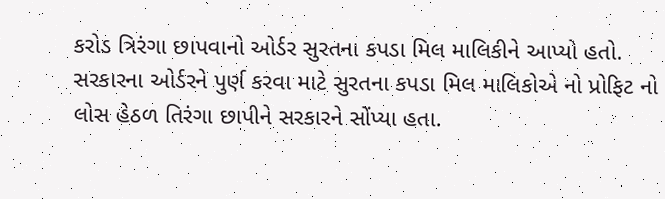કરોડ ત્રિરંગા છાપવાનો ઓર્ડર સુરતના કપડા મિલ માલિકીને આપ્યો હતો. સરકારના ઓર્ડરને પુર્ણ કરવા માટે સુરતના કપડા મિલ માલિકોએ નો પ્રોફિટ નો લોસ હેઠળ તિરંગા છાપીને સરકારને સોંપ્યા હતા.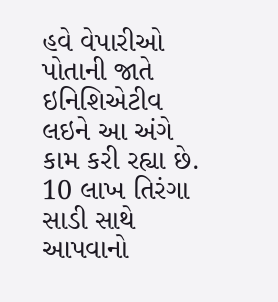હવે વેપારીઓ પોતાની જાતે ઇનિશિએટીવ લઇને આ અંગે કામ કરી રહ્યા છે. 10 લાખ તિરંગા સાડી સાથે આપવાનો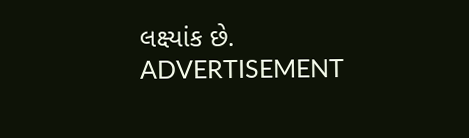લક્ષ્યાંક છે.
ADVERTISEMENT